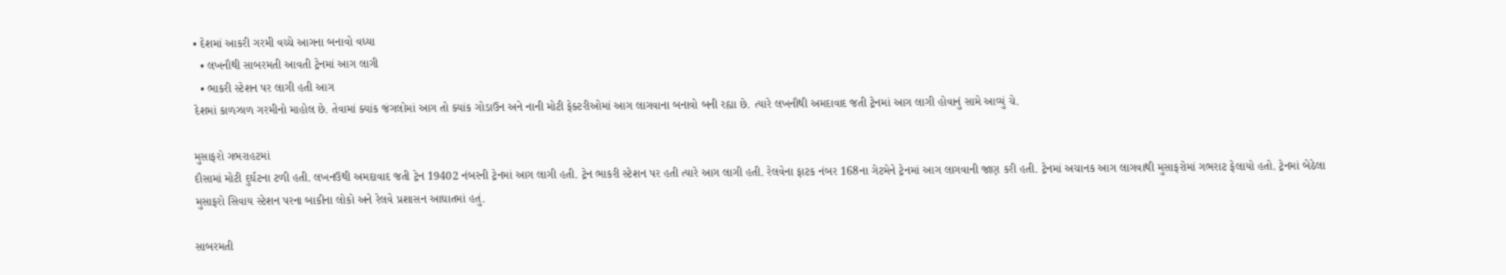• દેશમાં આકરી ગરમી વચ્ચે આગના બનાવો વધ્યા
  • લખનૌથી સાબરમતી આવતી ટ્રેનમાં આગ લાગી
  • ભાકરી સ્ટેશન પર લાગી હતી આગ
દેશમાં કાળઝાળ ગરમીનો માહોલ છે. તેવામાં ક્યાંક જંગલોમાં આગ તો ક્યાંક ગોડાઉન અને નાની મોટી ફેક્ટરીઓમાં આગ લાગવાના બનાવો બની રહ્યા છે. ત્યારે લખનૌથી અમદાવાદ જતી ટ્રેનમાં આગ લાગી હોવાનું સામે આવ્યું ચે.

મુસાફરો ગભરાહટમાં
દૌસામાં મોટી દુર્ઘટના ટળી હતી. લખનઉથી અમદાવાદ જતી ટ્રેન 19402 નંબરની ટ્રેનમાં આગ લાગી હતી. ટ્રેન ભાકરી સ્ટેશન પર હતી ત્યારે આગ લાગી હતી. રેલવેના ફાટક નંબર 168ના ગેટમેને ટ્રેનમાં આગ લાગવાની જાણ કરી હતી. ટ્રેનમાં અચાનક આગ લાગવાથી મુસાફરોમાં ગભરાટ ફેલાયો હતો. ટ્રેનમાં બેઠેલા મુસાફરો સિવાય સ્ટેશન પરના બાકીના લોકો અને રેલવે પ્રશાસન આઘાતમાં હતું.

સાબરમતી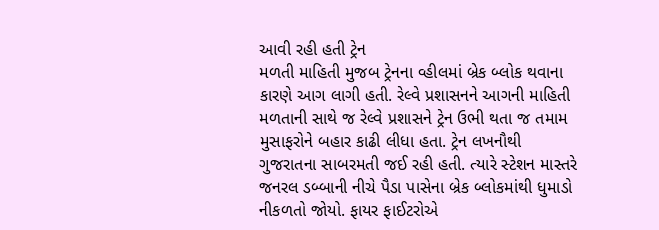આવી રહી હતી ટ્રેન
મળતી માહિતી મુજબ ટ્રેનના વ્હીલમાં બ્રેક બ્લોક થવાના કારણે આગ લાગી હતી. રેલ્વે પ્રશાસનને આગની માહિતી મળતાની સાથે જ રેલ્વે પ્રશાસને ટ્રેન ઉભી થતા જ તમામ મુસાફરોને બહાર કાઢી લીધા હતા. ટ્રેન લખનૌથી ગુજરાતના સાબરમતી જઈ રહી હતી. ત્યારે સ્ટેશન માસ્તરે જનરલ ડબ્બાની નીચે પૈડા પાસેના બ્રેક બ્લોકમાંથી ધુમાડો નીકળતો જોયો. ફાયર ફાઈટરોએ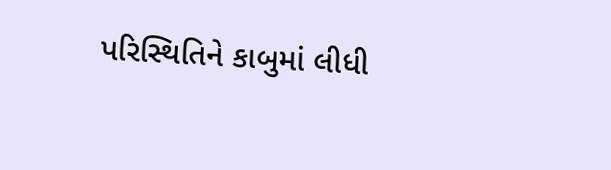પરિસ્થિતિને કાબુમાં લીધી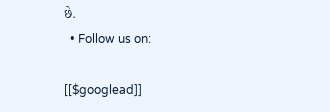છે.
  • Follow us on:

[[$googlead]]